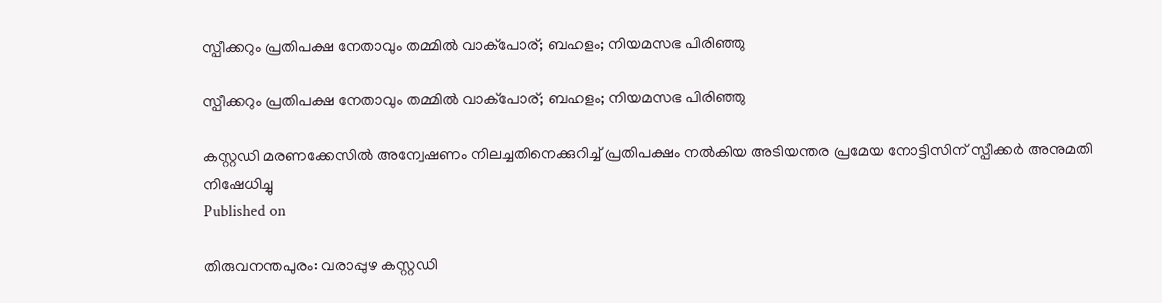സ്പീക്കറും പ്രതിപക്ഷ നേതാവും തമ്മില്‍ വാക്‌പോര്; ബഹളം; നിയമസഭ പിരിഞ്ഞു

സ്പീക്കറും പ്രതിപക്ഷ നേതാവും തമ്മില്‍ വാക്‌പോര്; ബഹളം; നിയമസഭ പിരിഞ്ഞു

കസ്റ്റഡി മരണക്കേസില്‍ അന്വേഷണം നിലച്ചതിനെക്കുറിച്ച് പ്രതിപക്ഷം നല്‍കിയ അടിയന്തര പ്രമേയ നോട്ടിസിന് സ്പീക്കര്‍ അനുമതി നിഷേധിച്ചു
Published on

തിരുവനന്തപുരം: വരാപ്പുഴ കസ്റ്റഡി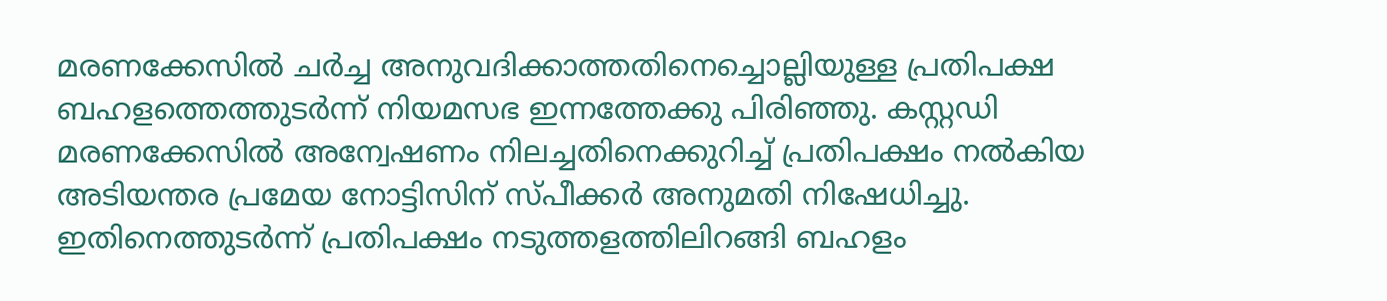മരണക്കേസില്‍ ചര്‍ച്ച അനുവദിക്കാത്തതിനെച്ചൊല്ലിയുള്ള പ്രതിപക്ഷ ബഹളത്തെത്തുടര്‍ന്ന് നിയമസഭ ഇന്നത്തേക്കു പിരിഞ്ഞു. കസ്റ്റഡി മരണക്കേസില്‍ അന്വേഷണം നിലച്ചതിനെക്കുറിച്ച് പ്രതിപക്ഷം നല്‍കിയ അടിയന്തര പ്രമേയ നോട്ടിസിന് സ്പീക്കര്‍ അനുമതി നിഷേധിച്ചു. ഇതിനെത്തുടര്‍ന്ന് പ്രതിപക്ഷം നടുത്തളത്തിലിറങ്ങി ബഹളം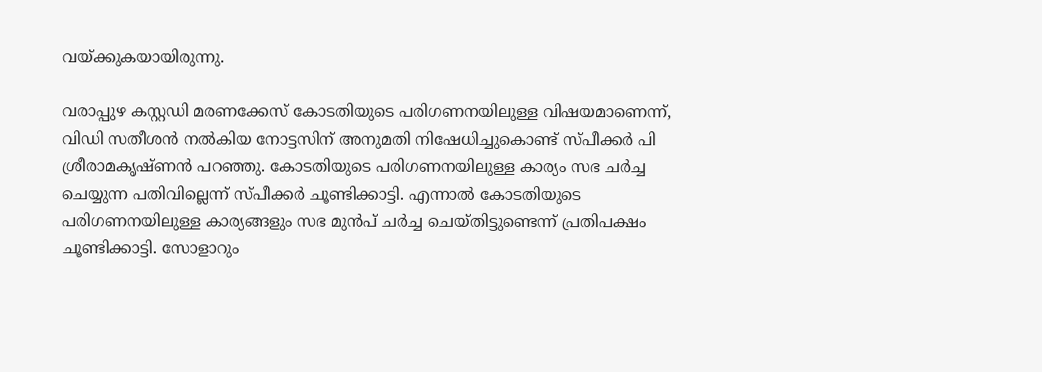വയ്ക്കുകയായിരുന്നു.

വരാപ്പുഴ കസ്റ്റഡി മരണക്കേസ് കോടതിയുടെ പരിഗണനയിലുള്ള വിഷയമാണെന്ന്, വിഡി സതീശന്‍ നല്‍കിയ നോട്ടസിന് അനുമതി നിഷേധിച്ചുകൊണ്ട് സ്പീക്കര്‍ പി ശ്രീരാമകൃഷ്ണന്‍ പറഞ്ഞു. കോടതിയുടെ പരിഗണനയിലുള്ള കാര്യം സഭ ചര്‍ച്ച ചെയ്യുന്ന പതിവില്ലെന്ന് സ്പീക്കര്‍ ചൂണ്ടിക്കാട്ടി. എന്നാല്‍ കോടതിയുടെ പരിഗണനയിലുള്ള കാര്യങ്ങളും സഭ മുന്‍പ് ചര്‍ച്ച ചെയ്തിട്ടുണ്ടെന്ന് പ്രതിപക്ഷം ചൂണ്ടിക്കാട്ടി. സോളാറും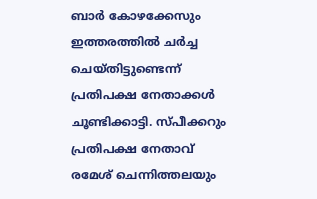ബാര്‍ കോഴക്കേസും ഇത്തരത്തില്‍ ചര്‍ച്ച ചെയ്തിട്ടുണ്ടെന്ന് പ്രതിപക്ഷ നേതാക്കള്‍ ചൂണ്ടിക്കാട്ടി. സ്പീക്കറും പ്രതിപക്ഷ നേതാവ് രമേശ് ചെന്നിത്തലയും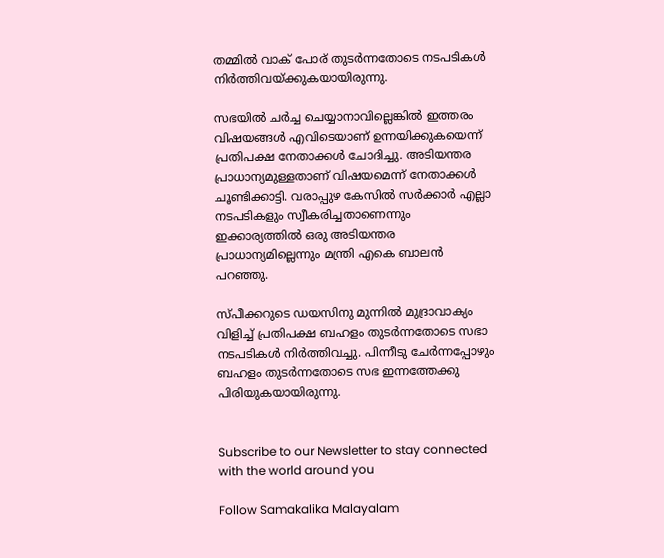തമ്മില്‍ വാക് പോര് തുടര്‍ന്നതോടെ നടപടികള്‍ നിര്‍ത്തിവയ്ക്കുകയായിരുന്നു.

സഭയില്‍ ചര്‍ച്ച ചെയ്യാനാവില്ലെങ്കില്‍ ഇത്തരം വിഷയങ്ങള്‍ എവിടെയാണ് ഉന്നയിക്കുകയെന്ന് പ്രതിപക്ഷ നേതാക്കള്‍ ചോദിച്ചു. അടിയന്തര പ്രാധാന്യമുള്ളതാണ് വിഷയമെന്ന് നേതാക്കള്‍ ചൂണ്ടിക്കാട്ടി. വരാപ്പുഴ കേസില്‍ സര്‍ക്കാര്‍ എല്ലാ നടപടികളും സ്വീകരിച്ചതാണെന്നും ഇക്കാര്യത്തില്‍ ഒരു അടിയന്തര പ്രാധാന്യമില്ലെന്നും മന്ത്രി എകെ ബാലന്‍ പറഞ്ഞു.

സ്പീക്കറുടെ ഡയസിനു മുന്നില്‍ മുദ്രാവാക്യം വിളിച്ച് പ്രതിപക്ഷ ബഹളം തുടര്‍ന്നതോടെ സഭാ നടപടികള്‍ നിര്‍ത്തിവച്ചു. പിന്നീടു ചേര്‍ന്നപ്പോഴും ബഹളം തുടര്‍ന്നതോടെ സഭ ഇന്നത്തേക്കു പിരിയുകയായിരുന്നു.


Subscribe to our Newsletter to stay connected with the world around you

Follow Samakalika Malayalam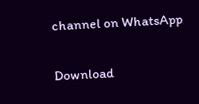channel on WhatsApp

Download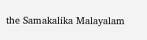the Samakalika Malayalam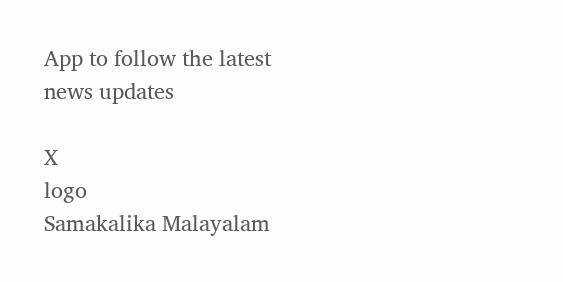App to follow the latest news updates

X
logo
Samakalika Malayalam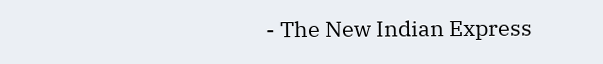- The New Indian Express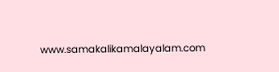www.samakalikamalayalam.com